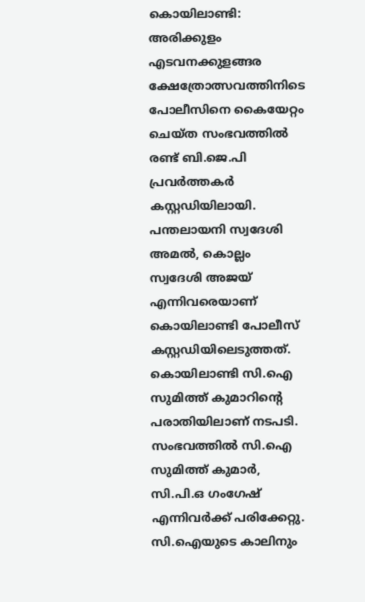കൊയിലാണ്ടി: അരിക്കുളം എടവനക്കുളങ്ങര ക്ഷേത്രോത്സവത്തിനിടെ പോലീസിനെ കൈയേറ്റം ചെയ്ത സംഭവത്തിൽ രണ്ട് ബി.ജെ.പി പ്രവർത്തകർ കസ്റ്റഡിയിലായി. പന്തലായനി സ്വദേശി അമൽ, കൊല്ലം സ്വദേശി അജയ് എന്നിവരെയാണ് കൊയിലാണ്ടി പോലീസ് കസ്റ്റഡിയിലെടുത്തത്. കൊയിലാണ്ടി സി.ഐ സുമിത്ത് കുമാറിന്റെ പരാതിയിലാണ് നടപടി.
സംഭവത്തിൽ സി.ഐ സുമിത്ത് കുമാർ, സി.പി.ഒ ഗംഗേഷ് എന്നിവർക്ക് പരിക്കേറ്റു. സി.ഐയുടെ കാലിനും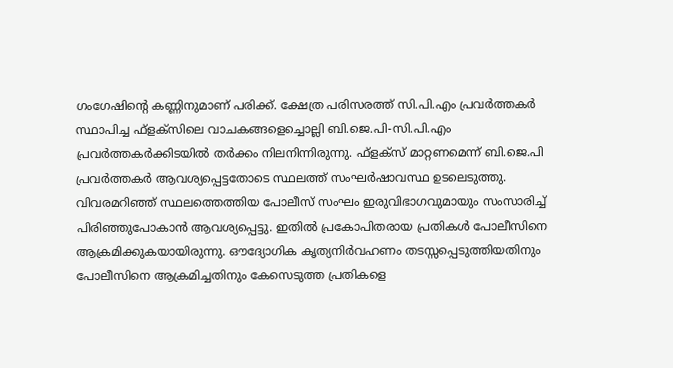ഗംഗേഷിന്റെ കണ്ണിനുമാണ് പരിക്ക്. ക്ഷേത്ര പരിസരത്ത് സി.പി.എം പ്രവർത്തകർ സ്ഥാപിച്ച ഫ്ളക്സിലെ വാചകങ്ങളെച്ചൊല്ലി ബി.ജെ.പി-സി.പി.എം പ്രവർത്തകർക്കിടയിൽ തർക്കം നിലനിന്നിരുന്നു. ഫ്ളക്സ് മാറ്റണമെന്ന് ബി.ജെ.പി പ്രവർത്തകർ ആവശ്യപ്പെട്ടതോടെ സ്ഥലത്ത് സംഘർഷാവസ്ഥ ഉടലെടുത്തു.
വിവരമറിഞ്ഞ് സ്ഥലത്തെത്തിയ പോലീസ് സംഘം ഇരുവിഭാഗവുമായും സംസാരിച്ച് പിരിഞ്ഞുപോകാൻ ആവശ്യപ്പെട്ടു. ഇതിൽ പ്രകോപിതരായ പ്രതികൾ പോലീസിനെ ആക്രമിക്കുകയായിരുന്നു. ഔദ്യോഗിക കൃത്യനിർവഹണം തടസ്സപ്പെടുത്തിയതിനും പോലീസിനെ ആക്രമിച്ചതിനും കേസെടുത്ത പ്രതികളെ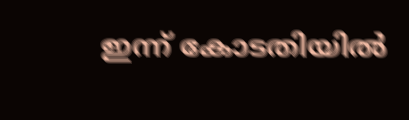ഇന്ന് കോടതിയിൽ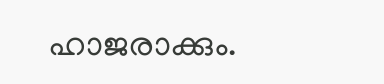ഹാജരാക്കും.